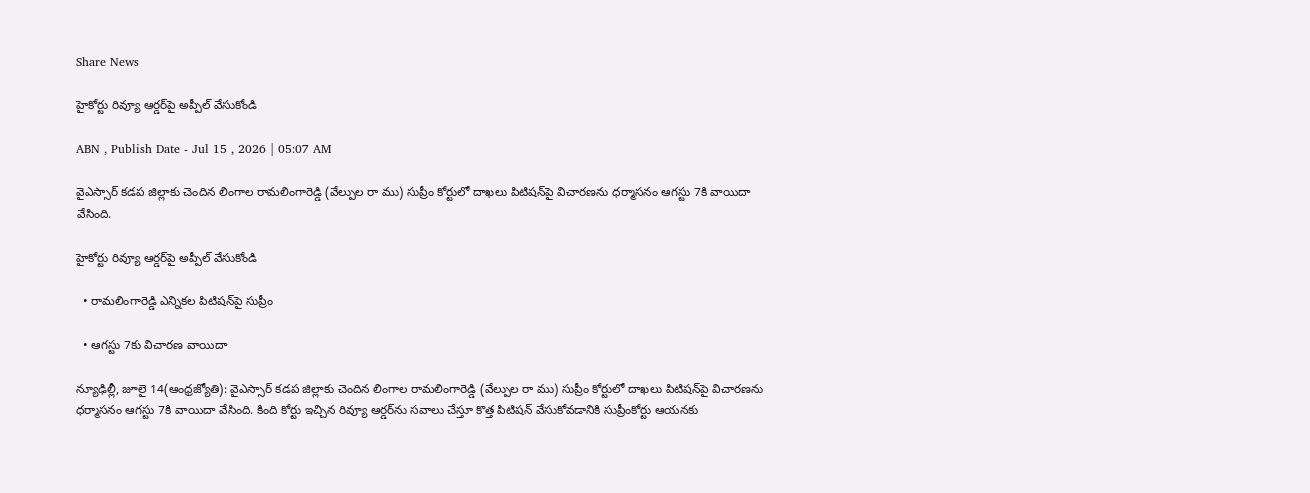Share News

హైకోర్టు రివ్యూ ఆర్డర్‌పై అప్పీల్‌ వేసుకోండి

ABN , Publish Date - Jul 15 , 2026 | 05:07 AM

వైఎస్సార్‌ కడప జిల్లాకు చెందిన లింగాల రామలింగారెడ్డి (వేల్పుల రా ము) సుప్రీం కోర్టులో దాఖలు పిటిషన్‌పై విచారణను ధర్మాసనం ఆగస్టు 7కి వాయిదా వేసింది.

హైకోర్టు రివ్యూ ఆర్డర్‌పై అప్పీల్‌ వేసుకోండి

  • రామలింగారెడ్డి ఎన్నికల పిటిషన్‌పై సుప్రీం

  • ఆగస్టు 7కు విచారణ వాయిదా

న్యూఢిల్లీ, జూలై 14(ఆంధ్రజ్యోతి): వైఎస్సార్‌ కడప జిల్లాకు చెందిన లింగాల రామలింగారెడ్డి (వేల్పుల రా ము) సుప్రీం కోర్టులో దాఖలు పిటిషన్‌పై విచారణను ధర్మాసనం ఆగస్టు 7కి వాయిదా వేసింది. కింది కోర్టు ఇచ్చిన రివ్యూ ఆర్డర్‌ను సవాలు చేస్తూ కొత్త పిటిషన్‌ వేసుకోవడానికి సుప్రీంకోర్టు ఆయనకు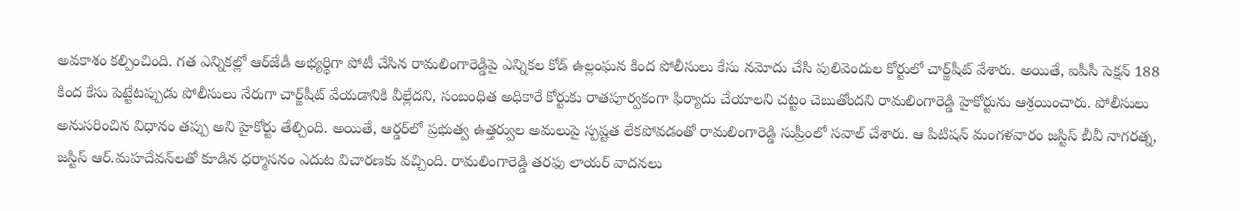అవకాశం కల్పించింది. గత ఎన్నికల్లో ఆర్‌జేడీ అభ్యర్థిగా పోటీ చేసిన రామలింగారెడ్డిపై ఎన్నికల కోడ్‌ ఉల్లంఘన కింద పోలీసులు కేసు నమోదు చేసి పులివెందుల కోర్టులో చార్జ్‌షీట్‌ వేశారు. అయితే, ఐపీసీ సెక్షన్‌ 188 కింద కేసు పెట్టేటప్పుడు పోలీసులు నేరుగా చార్జ్‌షీట్‌ వేయడానికి వీల్లేదని, సంబంధిత అధికారే కోర్టుకు రాతపూర్వకంగా ఫిర్యాదు చేయాలని చట్టం చెబుతోందని రామలింగారెడ్డి హైకోర్టును ఆశ్రయించారు. పోలీసులు అనుసరించిన విధానం తప్పు అని హైకోర్టు తేల్చింది. అయితే, ఆర్డర్‌లో ప్రభుత్వ ఉత్తర్వుల అమలుపై స్పష్టత లేకపోవడంతో రామలింగారెడ్డి సుప్రీంలో సవాల్‌ చేశారు. ఆ పిటిషన్‌ మంగళవారం జస్టిస్‌ బీవీ నాగరత్న, జస్టిస్‌ ఆర్‌.మహదేవన్‌లతో కూడిన ధర్మాసనం ఎదుట విచారణకు వచ్చింది. రామలింగారెడ్డి తరఫు లాయర్‌ వాదనలు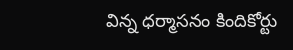విన్న ధర్మాసనం కిందికోర్టు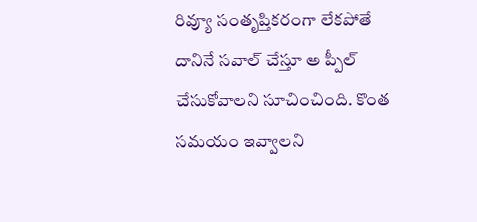రివ్యూ సంతృప్తికరంగా లేకపోతే దానినే సవాల్‌ చేస్తూ అ ప్పీల్‌ చేసుకోవాలని సూచించింది. కొంత సమయం ఇవ్వాలని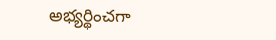అభ్యర్థించగా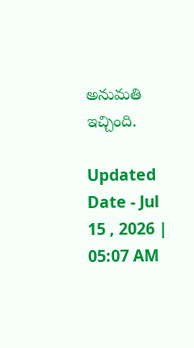అనుమతి ఇచ్చింది.

Updated Date - Jul 15 , 2026 | 05:07 AM